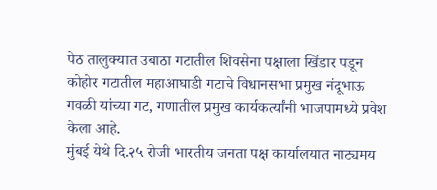पेठ तालुक्यात उबाठा गटातील शिवसेना पक्षाला खिंडार पडून कोहोर गटातील महाआघाडी गटाचे विधानसभा प्रमुख नंदूभाऊ गवळी यांच्या गट, गणातील प्रमुख कार्यकर्त्यांनी भाजपामध्ये प्रवेश केला आहे.
मुंबई येथे दि.२५ रोजी भारतीय जनता पक्ष कार्यालयात नाट्यमय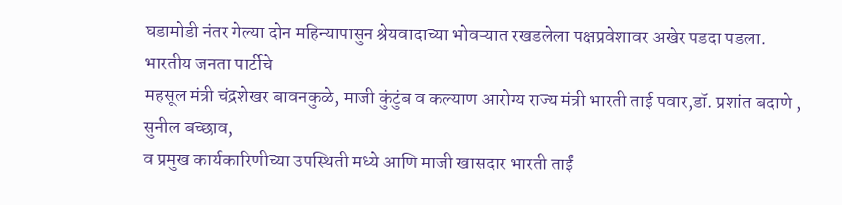घडामोडी नंतर गेल्या दोन महिन्यापासुन श्रेयवादाच्या भोवऱ्यात रखडलेला पक्षप्रवेशावर अखेर पडदा पडला.
भारतीय जनता पार्टीचे
महसूल मंत्री चंद्रशेखर बावनकुळे, माजी कुंटुंब व कल्याण आरोग्य राज्य मंत्री भारती ताई पवार,डॉ. प्रशांत बदाणे , सुनील बच्छाव,
व प्रमुख कार्यकारिणीच्या उपस्थिती मध्ये आणि माजी खासदार भारती ताईं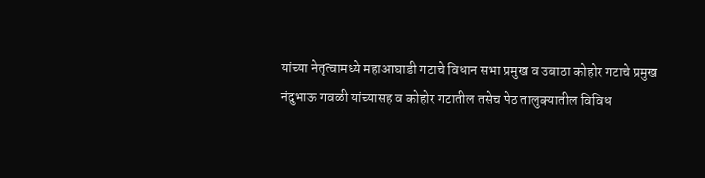यांच्या नेतृत्वामध्ये महाआघाडी गटाचे विधान सभा प्रमुख व उबाठा कोहोर गटाचे प्रमुख
नंदुभाऊ गवळी यांच्यासह व कोहोर गटातील तसेच पेठ तालुक्यातील विविध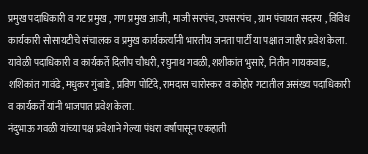प्रमुख पदाधिकारी व गट प्रमुख , गण प्रमुख आजी, माजी सरपंच, उपसरपंच , ग्राम पंचायत सदस्य , विविध कार्यकारी सोसायटीचे संचालक व प्रमुख कार्यकर्त्यांनी भारतीय जनता पार्टी या पक्षात जाहीर प्रवेश केला. यावेळी पदाधिकारी व कार्यकर्ते दिलीप चौधरी, रघुनाथ गवळी, शशीकांत भुसारे, नितीन गायकवाड, शशिकांत गावंढे, मधुकर गुंबाडे , प्रविण पोटिंदे, रामदास चारोस्कर व कोहोर गटातील असंख्य पदाधिकारी व कार्यकर्ते यांनी भाजपात प्रवेश केला.
नंदुभाऊ गवळी यांच्या पक्ष प्रवेशाने गेल्या पंधरा वर्षांपासून एकहाती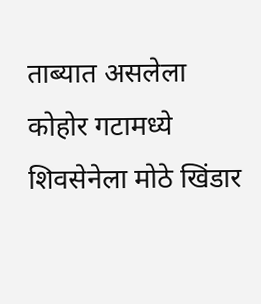ताब्यात असलेला कोहोर गटामध्ये शिवसेनेला मोठे खिंडार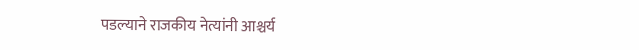पडल्याने राजकीय नेत्यांनी आश्चर्य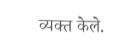व्यक्त केले.